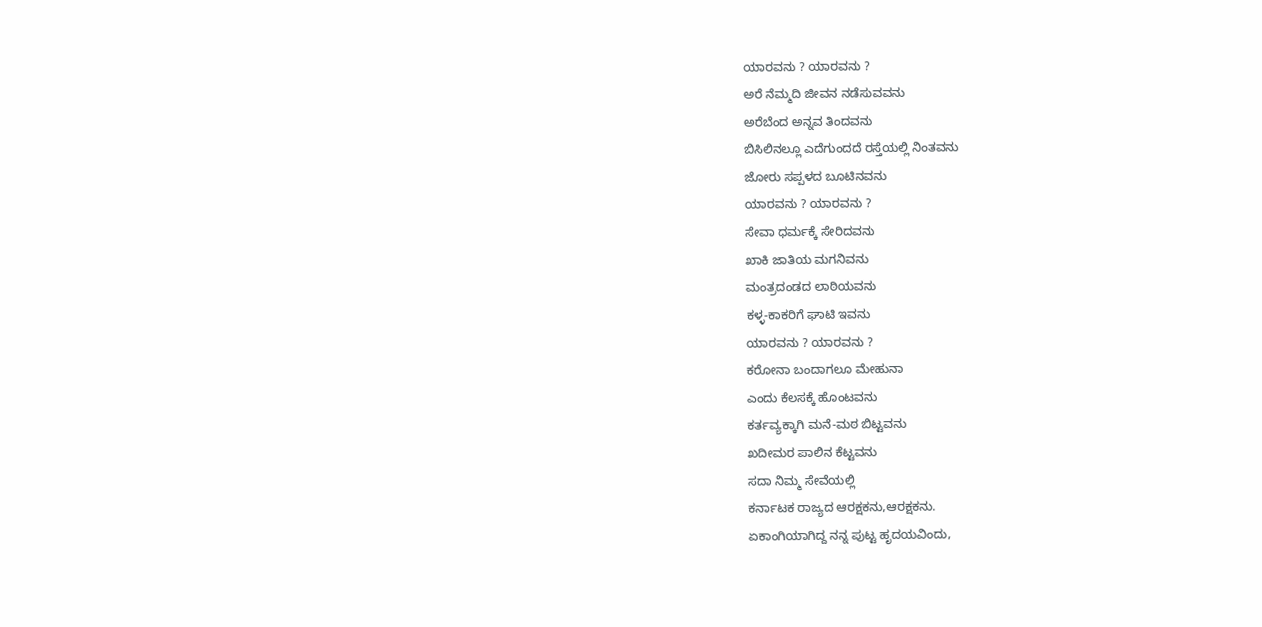ಯಾರವನು ? ಯಾರವನು ?
ಅರೆ ನೆಮ್ಮದಿ ಜೀವನ ನಡೆಸುವವನು
ಅರೆಬೆಂದ ಅನ್ನವ ತಿಂದವನು
ಬಿಸಿಲಿನಲ್ಲೂ ಎದೆಗುಂದದೆ ರಸ್ತೆಯಲ್ಲಿ ನಿಂತವನು
ಜೋರು ಸಪ್ಪಳದ ಬೂಟಿನವನು
ಯಾರವನು ? ಯಾರವನು ?
ಸೇವಾ ಧರ್ಮಕ್ಕೆ ಸೇರಿದವನು
ಖಾಕಿ ಜಾತಿಯ ಮಗನಿವನು
ಮಂತ್ರದಂಡದ ಲಾಠಿಯವನು
ಕಳ್ಳ-ಕಾಕರಿಗೆ ಘಾಟಿ ಇವನು
ಯಾರವನು ? ಯಾರವನು ?
ಕರೋನಾ ಬಂದಾಗಲೂ ಮೇಹುನಾ
ಎಂದು ಕೆಲಸಕ್ಕೆ ಹೊಂಟವನು
ಕರ್ತವ್ಯಕ್ಕಾಗಿ ಮನೆ-ಮಠ ಬಿಟ್ಟವನು
ಖದೀಮರ ಪಾಲಿನ ಕೆಟ್ಟವನು
ಸದಾ ನಿಮ್ಮ ಸೇವೆಯಲ್ಲಿ
ಕರ್ನಾಟಕ ರಾಜ್ಯದ ಆರಕ್ಷಕನು,ಆರಕ್ಷಕನು.
ಏಕಾಂಗಿಯಾಗಿದ್ದ ನನ್ನ ಪುಟ್ಟ ಹೃದಯವಿಂದು,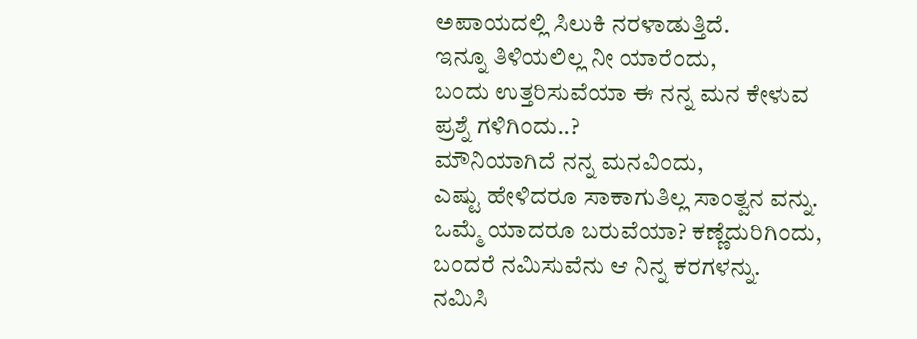ಅಪಾಯದಲ್ಲಿ ಸಿಲುಕಿ ನರಳಾಡುತ್ತಿದೆ.
ಇನ್ನೂ ತಿಳಿಯಲಿಲ್ಲ ನೀ ಯಾರೆಂದು,
ಬಂದು ಉತ್ತರಿಸುವೆಯಾ ಈ ನನ್ನ ಮನ ಕೇಳುವ
ಪ್ರಶ್ನೆ ಗಳಿಗಿಂದು..?
ಮೌನಿಯಾಗಿದೆ ನನ್ನ ಮನವಿಂದು,
ಎಷ್ಟು ಹೇಳಿದರೂ ಸಾಕಾಗುತಿಲ್ಲ ಸಾಂತ್ವನ ವನ್ನು.
ಒಮ್ಮೆ ಯಾದರೂ ಬರುವೆಯಾ? ಕಣ್ಣೆದುರಿಗಿಂದು,
ಬಂದರೆ ನಮಿಸುವೆನು ಆ ನಿನ್ನ ಕರಗಳನ್ನು.
ನಮಿಸಿ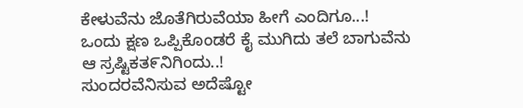ಕೇಳುವೆನು ಜೊತೆಗಿರುವೆಯಾ ಹೀಗೆ ಎಂದಿಗೂ...!
ಒಂದು ಕ್ಷಣ ಒಪ್ಪಿಕೊಂಡರೆ ಕೈ ಮುಗಿದು ತಲೆ ಬಾಗುವೆನು
ಆ ಸ್ರಷ್ಟಿಕತ೯ನಿಗಿಂದು..!
ಸುಂದರವೆನಿಸುವ ಅದೆಷ್ಟೋ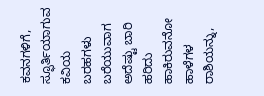ಕವನಗಳಿಗೆ,
ಸ್ಫೂರ್ತಿಯಾಗುವ ಕವಿಯ ಬರಹಗಳು
ಬರೆಯುವಾಗ ಅದೆಷ್ಟು ಬಾರಿ ಹರಿದು ಹಾಕಿರುವನೋ ಹಾಳೆಗಳ ರಾಶಿಯನ್ನು,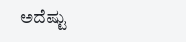ಅದೆಷ್ಟು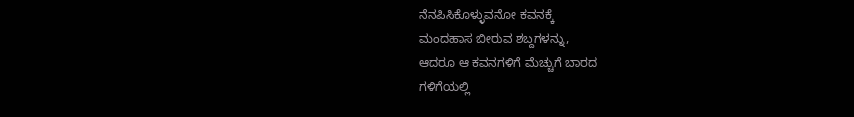ನೆನಪಿಸಿಕೊಳ್ಳುವನೋ ಕವನಕ್ಕೆ
ಮಂದಹಾಸ ಬೀರುವ ಶಬ್ದಗಳನ್ನು,
ಆದರೂ ಆ ಕವನಗಳಿಗೆ ಮೆಚ್ಚುಗೆ ಬಾರದ
ಗಳಿಗೆಯಲ್ಲಿ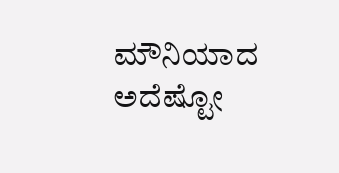ಮೌನಿಯಾದ ಅದೆಷ್ಟೋ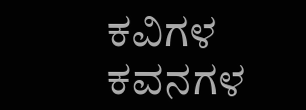ಕವಿಗಳ
ಕವನಗಳ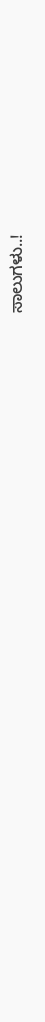ಸಾಲುಗಳು..!